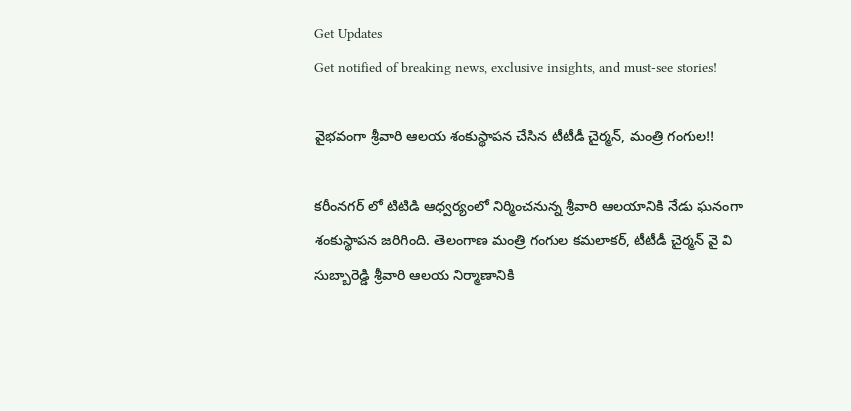Get Updates
Get notified of breaking news, exclusive insights, and must-see stories!

వైభవంగా శ్రీవారి ఆలయ శంకుస్థాపన చేసిన టీటీడీ చైర్మన్, మంత్రి గంగుల!!

కరీంనగర్ లో టిటిడి ఆధ్వర్యంలో నిర్మించనున్న శ్రీవారి ఆలయానికి నేడు ఘనంగా శంకుస్థాపన జరిగింది. తెలంగాణ మంత్రి గంగుల కమలాకర్, టీటీడీ చైర్మన్ వై వి సుబ్బారెడ్డి శ్రీవారి ఆలయ నిర్మాణానికి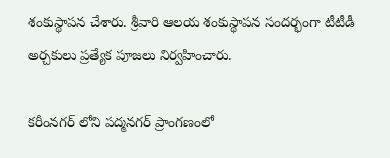శంకుస్థాపన చేశారు. శ్రీవారి ఆలయ శంకుస్థాపన సందర్భంగా టీటీడీ అర్చకులు ప్రత్యేక పూజలు నిర్వహించారు.

కరీంనగర్ లోని పద్మనగర్ ప్రాంగణంలో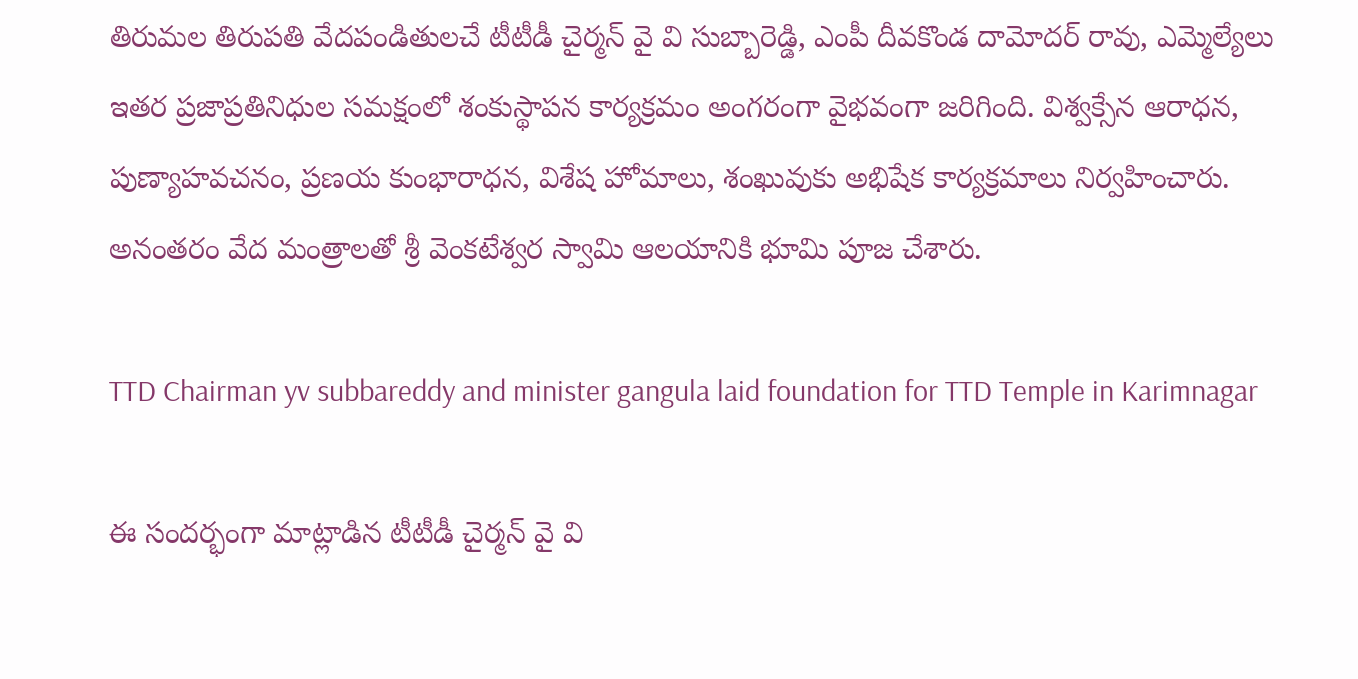తిరుమల తిరుపతి వేదపండితులచే టీటీడీ చైర్మన్ వై వి సుబ్బారెడ్డి, ఎంపీ దీవకొండ దామోదర్ రావు, ఎమ్మెల్యేలు ఇతర ప్రజాప్రతినిధుల సమక్షంలో శంకుస్థాపన కార్యక్రమం అంగరంగా వైభవంగా జరిగింది. విశ్వక్సేన ఆరాధన, పుణ్యాహవచనం, ప్రణయ కుంభారాధన, విశేష హోమాలు, శంఖువుకు అభిషేక కార్యక్రమాలు నిర్వహించారు. అనంతరం వేద మంత్రాలతో శ్రీ వెంకటేశ్వర స్వామి ఆలయానికి భూమి పూజ చేశారు.

TTD Chairman yv subbareddy and minister gangula laid foundation for TTD Temple in Karimnagar

ఈ సందర్భంగా మాట్లాడిన టీటీడీ చైర్మన్ వై వి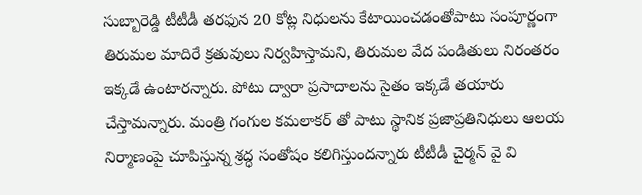సుబ్బారెడ్డి టీటీడీ తరఫున 20 కోట్ల నిధులను కేటాయించడంతోపాటు సంపూర్ణంగా తిరుమల మాదిరే క్రతువులు నిర్వహిస్తామని, తిరుమల వేద పండితులు నిరంతరం ఇక్కడే ఉంటారన్నారు. పోటు ద్వారా ప్రసాదాలను సైతం ఇక్కడే తయారు చేస్తామన్నారు. మంత్రి గంగుల కమలాకర్ తో పాటు స్థానిక ప్రజాప్రతినిధులు ఆలయ నిర్మాణంపై చూపిస్తున్న శ్రద్ధ సంతోషం కలిగిస్తుందన్నారు టీటీడీ చైర్మన్ వై వి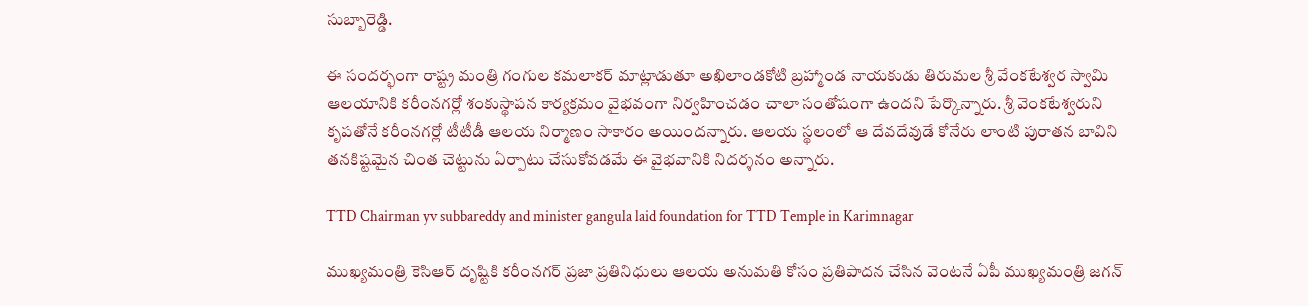సుబ్బారెడ్డి.

ఈ సందర్భంగా రాష్ట్ర మంత్రి గంగుల కమలాకర్ మాట్లాడుతూ అఖిలాండకోటి బ్రహ్మాండ నాయకుడు తిరుమల శ్రీ వేంకటేశ్వర స్వామి ఆలయానికి కరీంనగర్లో శంకుస్థాపన కార్యక్రమం వైభవంగా నిర్వహించడం చాలా సంతోషంగా ఉందని పేర్కొన్నారు. శ్రీ వెంకటేశ్వరుని కృపతోనే కరీంనగర్లో టీటీడీ ఆలయ నిర్మాణం సాకారం అయిందన్నారు. ఆలయ స్థలంలో ఆ దేవదేవుడే కోనేరు లాంటి పురాతన బావిని తనకిష్టమైన చింత చెట్టును ఏర్పాటు చేసుకోవడమే ఈ వైభవానికి నిదర్శనం అన్నారు.

TTD Chairman yv subbareddy and minister gangula laid foundation for TTD Temple in Karimnagar

ముఖ్యమంత్రి కెసిఆర్ దృష్టికి కరీంనగర్ ప్రజా ప్రతినిధులు ఆలయ అనుమతి కోసం ప్రతిపాదన చేసిన వెంటనే ఏపీ ముఖ్యమంత్రి జగన్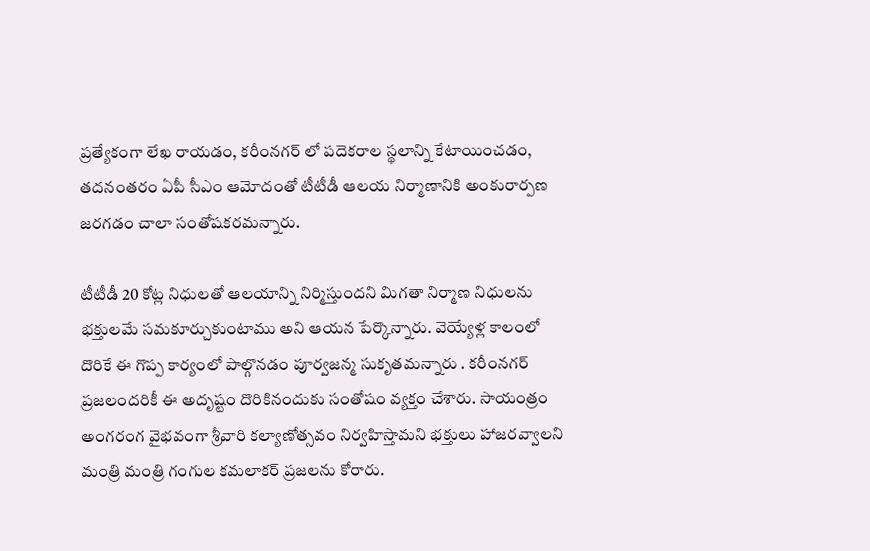ప్రత్యేకంగా లేఖ రాయడం, కరీంనగర్ లో పదెకరాల స్థలాన్ని కేటాయించడం, తదనంతరం ఏపీ సీఎం ఆమోదంతో టీటీడీ ఆలయ నిర్మాణానికి అంకురార్పణ జరగడం చాలా సంతోషకరమన్నారు.

టీటీడీ 20 కోట్ల నిధులతో ఆలయాన్ని నిర్మిస్తుందని మిగతా నిర్మాణ నిధులను భక్తులమే సమకూర్చుకుంటాము అని ఆయన పేర్కొన్నారు. వెయ్యేళ్ల కాలంలో దొరికే ఈ గొప్ప కార్యంలో పాల్గొనడం పూర్వజన్మ సుకృతమన్నారు . కరీంనగర్ ప్రజలందరికీ ఈ అదృష్టం దొరికినందుకు సంతోషం వ్యక్తం చేశారు. సాయంత్రం అంగరంగ వైభవంగా శ్రీవారి కల్యాణోత్సవం నిర్వహిస్తామని భక్తులు హాజరవ్వాలని మంత్రి మంత్రి గంగుల కమలాకర్ ప్రజలను కోరారు.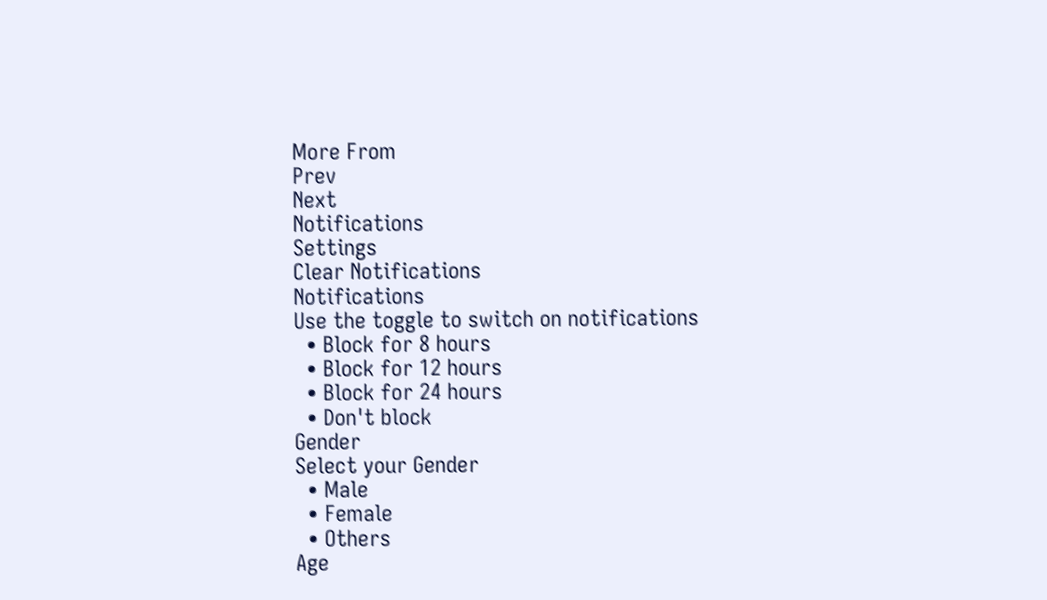More From
Prev
Next
Notifications
Settings
Clear Notifications
Notifications
Use the toggle to switch on notifications
  • Block for 8 hours
  • Block for 12 hours
  • Block for 24 hours
  • Don't block
Gender
Select your Gender
  • Male
  • Female
  • Others
Age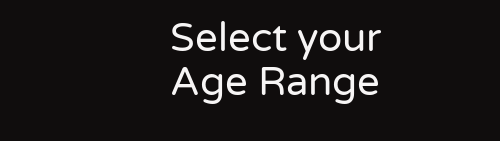Select your Age Range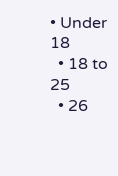• Under 18
  • 18 to 25
  • 26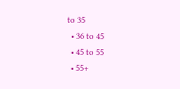to 35
  • 36 to 45
  • 45 to 55
  • 55+